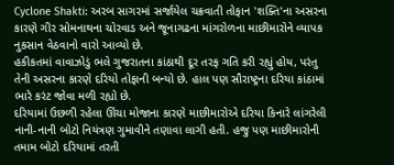Cyclone Shakti: અરબ સાગરમાં સર્જાયેલ ચક્રવાતી તોફાન 'શક્તિ'ના અસરના કારણે ગીર સોમનાથના ચોરવાડ અને જૂનાગઢના માંગરોળના માછીમારોને વ્યાપક નુકસાન વેઠવાનો વારો આવ્યો છે.
હકીકતમાં વાવાઝોડું ભલે ગુજરાતના કાંઠાથી દૂર તરફ ગતિ કરી રહ્યું હોય, પરંતુ તેની અસરના કારણે દરિયો તોફાની બન્યો છે. હાલ પણ સૌરાષ્ટ્રના દરિયા કાંઠામાં ભારે કરંટ જોવા મળી રહ્યો છે.
દરિયામાં ઉછળી રહેલા ઊંચા મોજાના કારણે માછીમારોએ દરિયા કિનારે લાંગરેલી નાની-નાની બોટો નિયંત્રણ ગુમાવીને તણાવા લાગી હતી. હજુ પણ માછીમારોની તમામ બોટો દરિયામાં તરતી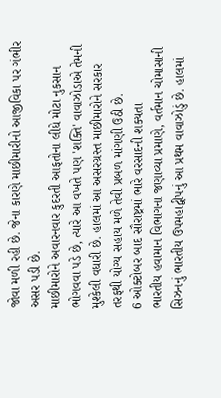જોવા મળી રહી છે. જેના કારણે માછીમારીનો આજીવિકા પર ગંભીર અસર પડી છે.
માછીમારોને અવારનવાર કુદરતી આફતોના લીધે મોટા નુકસાન ભોગવવા પડે છે, ત્યારે આ વખતે પણ 'શક્તિ' વાવાઝોડાએ તેમની મુશ્કેલી વધારી છે. હાલમાં આ અસરગ્રસ્ત માછીમારોને સરકાર તરફથી યોગ્ય સહાય મળે તેવી પ્રબળ માંગણી ઉઠી છે.
6 ઓક્ટોબર બાદ સૌરાષ્ટ્રમાં ભારે વરસાદની શક્યતા
ભારતીય હવામાન વિભાગના જણાવ્યા પ્રમાણે, વર્તમાન ચોમાસાની સિઝનનું ભારતીય ઉપમહાદ્વીપનું આ પ્રથમ વાવાઝોડું છે. હાલમાં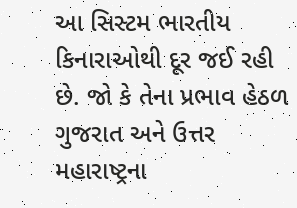આ સિસ્ટમ ભારતીય કિનારાઓથી દૂર જઈ રહી છે. જો કે તેના પ્રભાવ હેઠળ ગુજરાત અને ઉત્તર મહારાષ્ટ્રના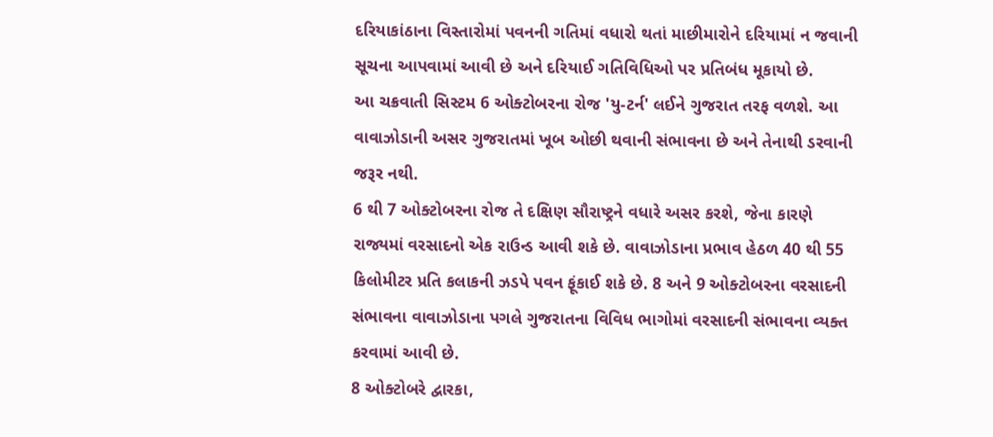દરિયાકાંઠાના વિસ્તારોમાં પવનની ગતિમાં વધારો થતાં માછીમારોને દરિયામાં ન જવાની સૂચના આપવામાં આવી છે અને દરિયાઈ ગતિવિધિઓ પર પ્રતિબંધ મૂકાયો છે.
આ ચક્રવાતી સિસ્ટમ 6 ઓક્ટોબરના રોજ 'યુ-ટર્ન' લઈને ગુજરાત તરફ વળશે. આ વાવાઝોડાની અસર ગુજરાતમાં ખૂબ ઓછી થવાની સંભાવના છે અને તેનાથી ડરવાની જરૂર નથી.
6 થી 7 ઓક્ટોબરના રોજ તે દક્ષિણ સૌરાષ્ટ્રને વધારે અસર કરશે, જેના કારણે રાજ્યમાં વરસાદનો એક રાઉન્ડ આવી શકે છે. વાવાઝોડાના પ્રભાવ હેઠળ 40 થી 55 કિલોમીટર પ્રતિ કલાકની ઝડપે પવન ફૂંકાઈ શકે છે. 8 અને 9 ઓક્ટોબરના વરસાદની સંભાવના વાવાઝોડાના પગલે ગુજરાતના વિવિધ ભાગોમાં વરસાદની સંભાવના વ્યક્ત કરવામાં આવી છે.
8 ઓક્ટોબરે દ્વારકા,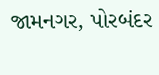જામનગર, પોરબંદર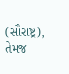(સૌરાષ્ટ્ર), તેમજ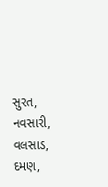સુરત, નવસારી, વલસાડ, દમણ,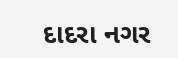દાદરા નગર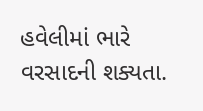હવેલીમાં ભારે વરસાદની શક્યતા.